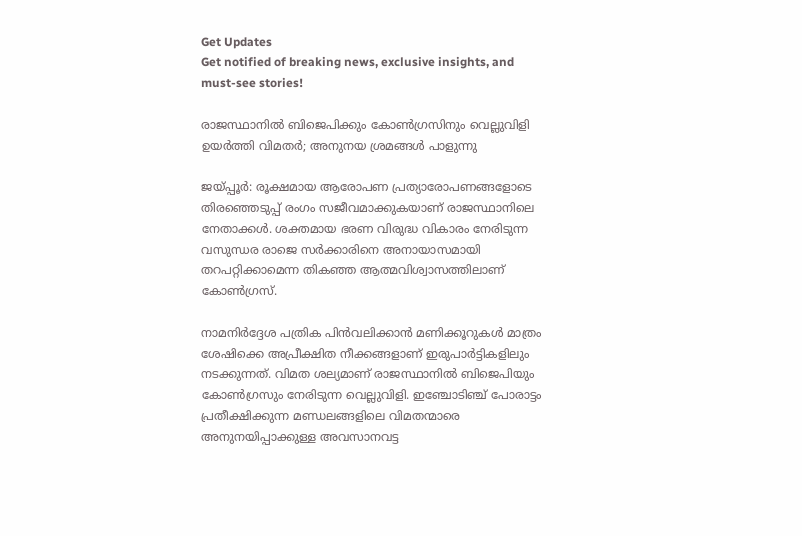Get Updates
Get notified of breaking news, exclusive insights, and must-see stories!

രാജസ്ഥാനിൽ ബിജെപിക്കും കോൺഗ്രസിനും വെല്ലുവിളി ഉയർത്തി വിമതർ; അനുനയ ശ്രമങ്ങൾ പാളുന്നു

ജയ്പ്പൂർ: രൂക്ഷമായ ആരോപണ പ്രത്യാരോപണങ്ങളോടെ തിരഞ്ഞെടുപ്പ് രംഗം സജീവമാക്കുകയാണ് രാജസ്ഥാനിലെ നേതാക്കൾ. ശക്തമായ ഭരണ വിരുദ്ധ വികാരം നേരിടുന്ന വസുന്ധര രാജെ സർക്കാരിനെ അനായാസമായി തറപറ്റിക്കാമെന്ന തികഞ്ഞ ആത്മവിശ്വാസത്തിലാണ് കോൺഗ്രസ്.

നാമനിർദ്ദേശ പത്രിക പിൻവലിക്കാൻ മണിക്കൂറുകൾ മാത്രം ശേഷിക്കെ അപ്രീക്ഷിത നീക്കങ്ങളാണ് ഇരുപാർട്ടികളിലും നടക്കുന്നത്. വിമത ശല്യമാണ് രാജസ്ഥാനിൽ ബിജെപിയും കോൺഗ്രസും നേരിടുന്ന വെല്ലുവിളി. ഇഞ്ചോടിഞ്ച് പോരാട്ടം പ്രതീക്ഷിക്കുന്ന മണ്ഡലങ്ങളിലെ വിമതന്മാരെ അനുനയിപ്പാക്കുള്ള അവസാനവട്ട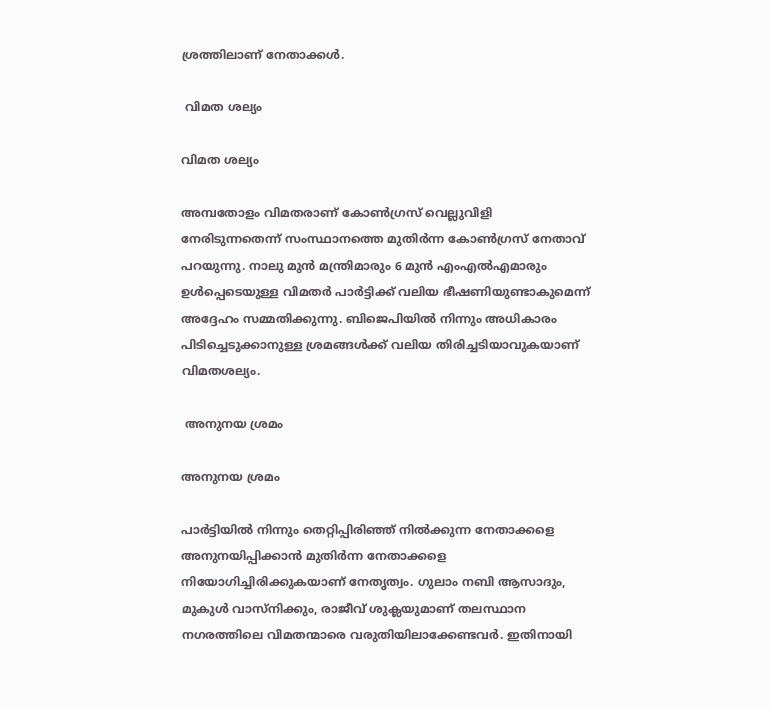ശ്രത്തിലാണ് നേതാക്കൾ.

 വിമത ശല്യം

വിമത ശല്യം

അമ്പതോളം വിമതരാണ് കോൺഗ്രസ് വെല്ലുവിളി നേരിടുന്നതെന്ന് സംസ്ഥാനത്തെ മുതിർന്ന കോൺഗ്രസ് നേതാവ് പറയുന്നു. നാലു മുൻ മന്ത്രിമാരും 6 മുൻ എംഎൽ‌എമാരും ഉൾപ്പെടെയുള്ള വിമതർ പാർട്ടിക്ക് വലിയ ഭീഷണിയുണ്ടാകുമെന്ന് അദ്ദേഹം സമ്മതിക്കുന്നു. ബിജെപിയിൽ നിന്നും അധികാരം പിടിച്ചെടുക്കാനുള്ള ശ്രമങ്ങൾക്ക് വലിയ തിരിച്ചടിയാവുകയാണ് വിമതശല്യം.

 അനുനയ ശ്രമം

അനുനയ ശ്രമം

പാർട്ടിയിൽ നിന്നും തെറ്റിപ്പിരിഞ്ഞ് നിൽക്കുന്ന നേതാക്കളെ അനുനയിപ്പിക്കാൻ മുതിർന്ന നേതാക്കളെ നിയോഗിച്ചിരിക്കുകയാണ് നേതൃത്വം. ഗുലാം നബി ആസാദും, മുകുൾ വാസ്നിക്കും, രാജീവ് ശുക്ലയുമാണ് തലസ്ഥാന നഗരത്തിലെ വിമതന്മാരെ വരുതിയിലാക്കേണ്ടവർ. ഇതിനായി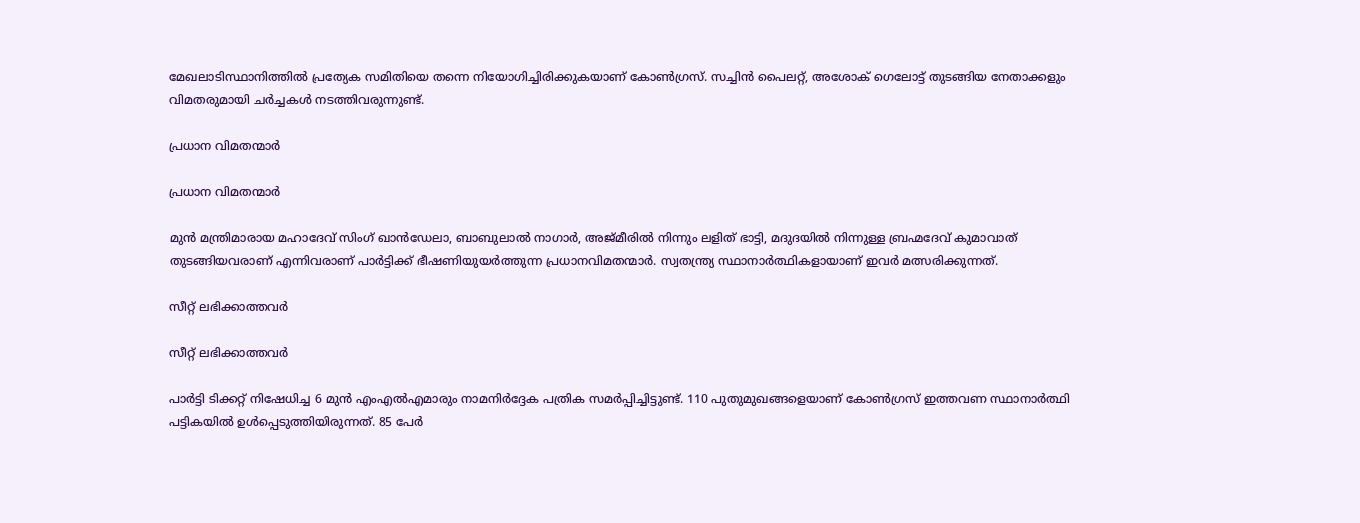മേഖലാടിസ്ഥാനിത്തിൽ പ്രത്യേക സമിതിയെ തന്നെ നിയോഗിച്ചിരിക്കുകയാണ് കോൺഗ്രസ്. സച്ചിൻ പൈലറ്റ്, അശോക് ഗെലോട്ട് തുടങ്ങിയ നേതാക്കളും വിമതരുമായി ചർച്ചകൾ നടത്തിവരുന്നുണ്ട്.

പ്രധാന വിമതന്മാർ

പ്രധാന വിമതന്മാർ

മുൻ മന്ത്രിമാരായ മഹാദേവ് സിംഗ് ഖാൻഡേലാ, ബാബുലാൽ നാഗാർ, അജ്മീരിൽ നിന്നും ലളിത് ഭാട്ടി, മദുദയിൽ നിന്നുള്ള ബ്രഹ്മദേവ് കുമാവാത് തുടങ്ങിയവരാണ് എന്നിവരാണ് പാർട്ടിക്ക് ഭീഷണിയുയർത്തുന്ന പ്രധാനവിമതന്മാർ. സ്വതന്ത്ര്യ സ്ഥാനാർത്ഥികളായാണ് ഇവർ മത്സരിക്കുന്നത്.

സീറ്റ് ലഭിക്കാത്തവർ

സീറ്റ് ലഭിക്കാത്തവർ

പാർട്ടി ടിക്കറ്റ് നിഷേധിച്ച 6 മുൻ എംഎൽഎമാരും നാമനിർദ്ദേക പത്രിക സമർപ്പിച്ചിട്ടുണ്ട്. 110 പുതുമുഖങ്ങളെയാണ് കോൺഗ്രസ് ഇത്തവണ സ്ഥാനാർത്ഥി പട്ടികയിൽ ഉൾപ്പെടുത്തിയിരുന്നത്. 85 പേർ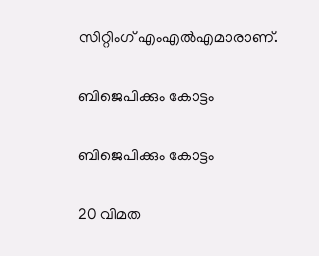സിറ്റിംഗ് എംഎൽഎമാരാണ്.

ബിജെപിക്കും കോട്ടം

ബിജെപിക്കും കോട്ടം

20 വിമത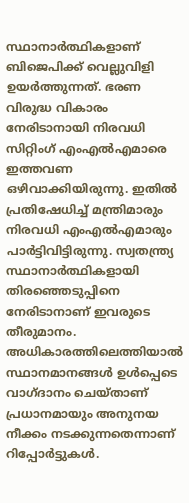സ്ഥാനാർത്ഥികളാണ് ബിജെപിക്ക് വെല്ലുവിളി ഉയർത്തുന്നത്. ഭരണ വിരുദ്ധ വികാരം നേരിടാനായി നിരവധി സിറ്റിംഗ് എംഎൽഎമാരെ ഇത്തവണ ഒഴിവാക്കിയിരുന്നു. ഇതിൽ പ്രതിഷേധിച്ച് മന്ത്രിമാരും നിരവധി എംഎൽഎമാരും പാർട്ടിവിട്ടിരുന്നു. സ്വതന്ത്ര്യ സ്ഥാനാർത്ഥികളായി തിരഞ്ഞെടുപ്പിനെ നേരിടാനാണ് ഇവരുടെ തീരുമാനം. അധികാരത്തിലെത്തിയാൽ സ്ഥാനമാനങ്ങൾ ഉൾപ്പെടെ വാഗ്ദാനം ചെയ്താണ് പ്രധാനമായും അനുനയ നീക്കം നടക്കുന്നതെന്നാണ് റിപ്പോർട്ടുകൾ.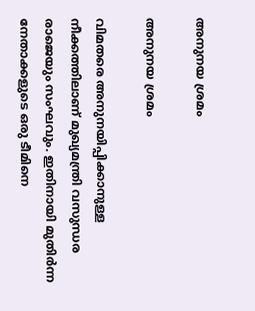അനുനയ ശ്രമം

അനുനയ ശ്രമം

വിമതരെ അനുനയിപ്പിക്കാനുള്ള നീക്കത്തിലാണ് മുഖ്യമന്ത്രി വസുന്ധര രാജെയും സംഘവും. ഇതിനായി മുതിർന്ന നേതാക്കളുടെ ഒരു ടീമിനെ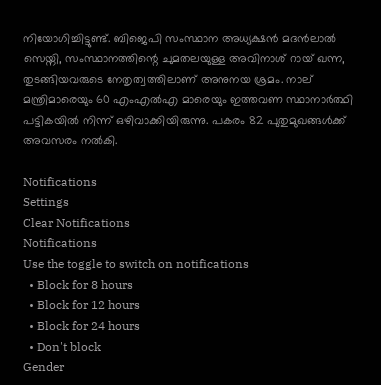നിയോഗിച്ചിട്ടുണ്ട്. ബിജെപി സംസ്ഥാന അധ്യക്ഷൻ മദൻലാൽ സെയ്നി, സംസ്ഥാനത്തിന്റെ ചുമതലയുള്ള അവിനാശ് റായ് ഖന്ന, തുടങ്ങിയവരുടെ നേതൃത്വത്തിലാണ് അനുനയ ശ്രമം. നാല് മന്ത്രിമാരെയും 60 എംഎൽഎ മാരെയും ഇത്തവണ സ്ഥാനാർത്ഥി പട്ടികയിൽ നിന്ന് ഒഴിവാക്കിയിരുന്നു. പകരം 82 പുതുമുഖങ്ങൾക്ക് അവസരം നൽകി.

Notifications
Settings
Clear Notifications
Notifications
Use the toggle to switch on notifications
  • Block for 8 hours
  • Block for 12 hours
  • Block for 24 hours
  • Don't block
Gender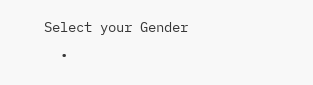Select your Gender
  •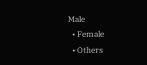Male
  • Female
  • Others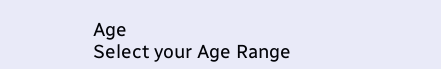Age
Select your Age Range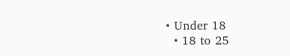• Under 18
  • 18 to 25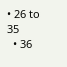• 26 to 35
  • 36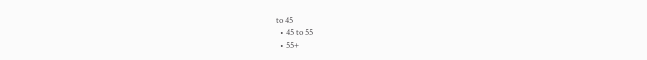to 45
  • 45 to 55
  • 55+